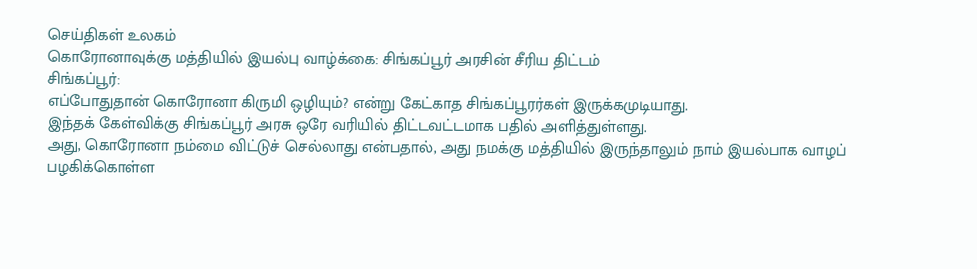செய்திகள் உலகம்
கொரோனாவுக்கு மத்தியில் இயல்பு வாழ்க்கை: சிங்கப்பூர் அரசின் சீரிய திட்டம்
சிங்கப்பூர்:
எப்போதுதான் கொரோனா கிருமி ஒழியும்? என்று கேட்காத சிங்கப்பூரர்கள் இருக்கமுடியாது.
இந்தக் கேள்விக்கு சிங்கப்பூர் அரசு ஒரே வரியில் திட்டவட்டமாக பதில் அளித்துள்ளது.
அது, கொரோனா நம்மை விட்டுச் செல்லாது என்பதால், அது நமக்கு மத்தியில் இருந்தாலும் நாம் இயல்பாக வாழப் பழகிக்கொள்ள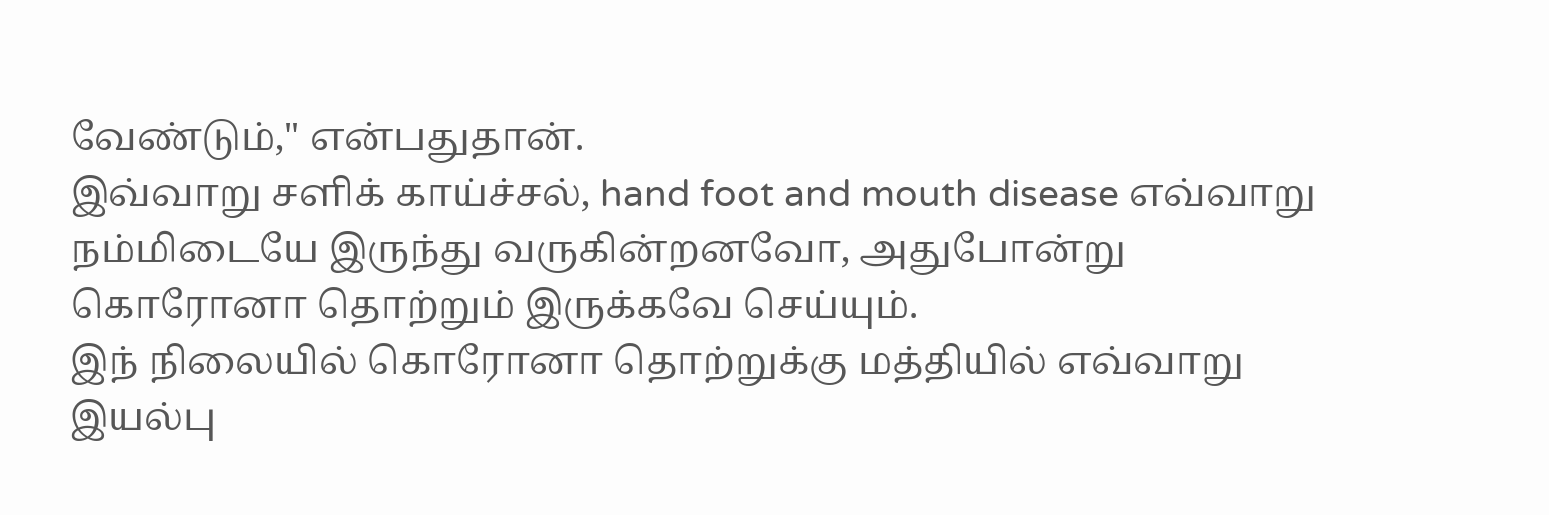வேண்டும்," என்பதுதான்.
இவ்வாறு சளிக் காய்ச்சல், hand foot and mouth disease எவ்வாறு நம்மிடையே இருந்து வருகின்றனவோ, அதுபோன்று கொரோனா தொற்றும் இருக்கவே செய்யும்.
இந் நிலையில் கொரோனா தொற்றுக்கு மத்தியில் எவ்வாறு இயல்பு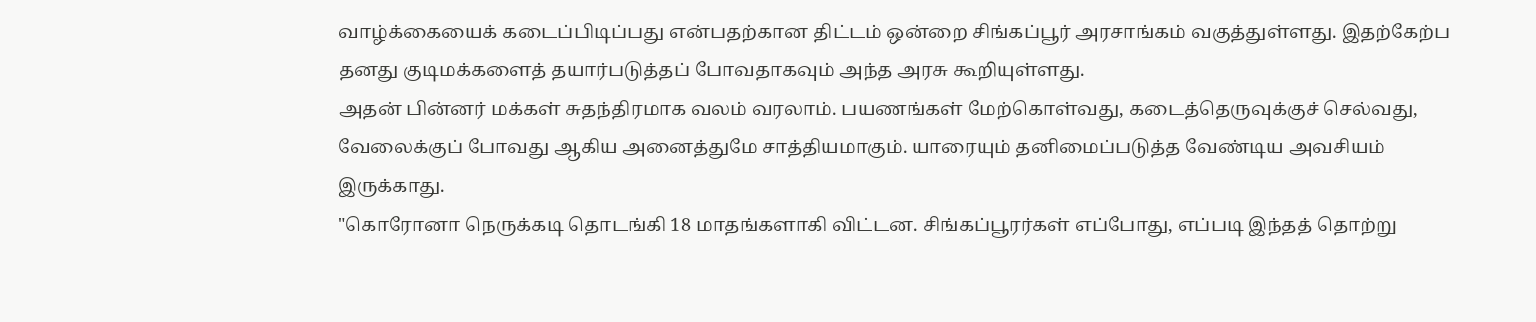வாழ்க்கையைக் கடைப்பிடிப்பது என்பதற்கான திட்டம் ஒன்றை சிங்கப்பூர் அரசாங்கம் வகுத்துள்ளது. இதற்கேற்ப தனது குடிமக்களைத் தயார்படுத்தப் போவதாகவும் அந்த அரசு கூறியுள்ளது.
அதன் பின்னர் மக்கள் சுதந்திரமாக வலம் வரலாம். பயணங்கள் மேற்கொள்வது, கடைத்தெருவுக்குச் செல்வது, வேலைக்குப் போவது ஆகிய அனைத்துமே சாத்தியமாகும். யாரையும் தனிமைப்படுத்த வேண்டிய அவசியம் இருக்காது.
"கொரோனா நெருக்கடி தொடங்கி 18 மாதங்களாகி விட்டன. சிங்கப்பூரர்கள் எப்போது, எப்படி இந்தத் தொற்று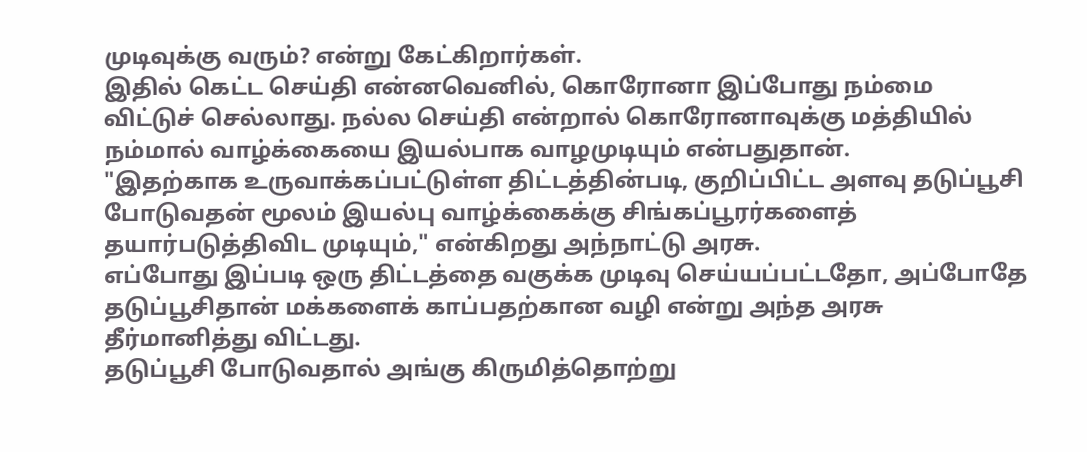முடிவுக்கு வரும்? என்று கேட்கிறார்கள்.
இதில் கெட்ட செய்தி என்னவெனில், கொரோனா இப்போது நம்மை விட்டுச் செல்லாது. நல்ல செய்தி என்றால் கொரோனாவுக்கு மத்தியில் நம்மால் வாழ்க்கையை இயல்பாக வாழமுடியும் என்பதுதான்.
"இதற்காக உருவாக்கப்பட்டுள்ள திட்டத்தின்படி, குறிப்பிட்ட அளவு தடுப்பூசி போடுவதன் மூலம் இயல்பு வாழ்க்கைக்கு சிங்கப்பூரர்களைத் தயார்படுத்திவிட முடியும்," என்கிறது அந்நாட்டு அரசு.
எப்போது இப்படி ஒரு திட்டத்தை வகுக்க முடிவு செய்யப்பட்டதோ, அப்போதே தடுப்பூசிதான் மக்களைக் காப்பதற்கான வழி என்று அந்த அரசு தீர்மானித்து விட்டது.
தடுப்பூசி போடுவதால் அங்கு கிருமித்தொற்று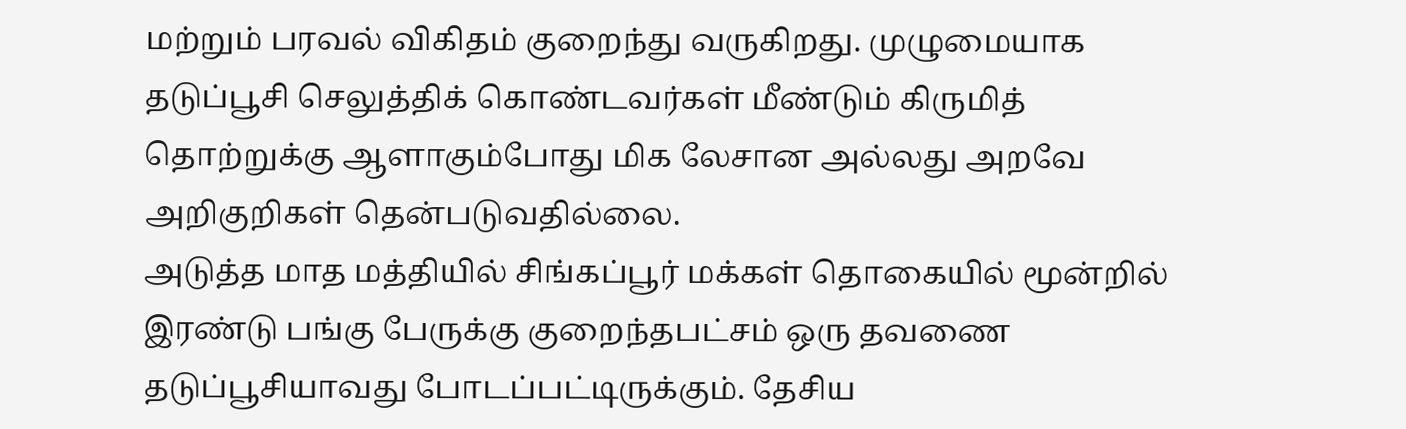மற்றும் பரவல் விகிதம் குறைந்து வருகிறது. முழுமையாக தடுப்பூசி செலுத்திக் கொண்டவர்கள் மீண்டும் கிருமித் தொற்றுக்கு ஆளாகும்போது மிக லேசான அல்லது அறவே அறிகுறிகள் தென்படுவதில்லை.
அடுத்த மாத மத்தியில் சிங்கப்பூர் மக்கள் தொகையில் மூன்றில் இரண்டு பங்கு பேருக்கு குறைந்தபட்சம் ஒரு தவணை தடுப்பூசியாவது போடப்பட்டிருக்கும். தேசிய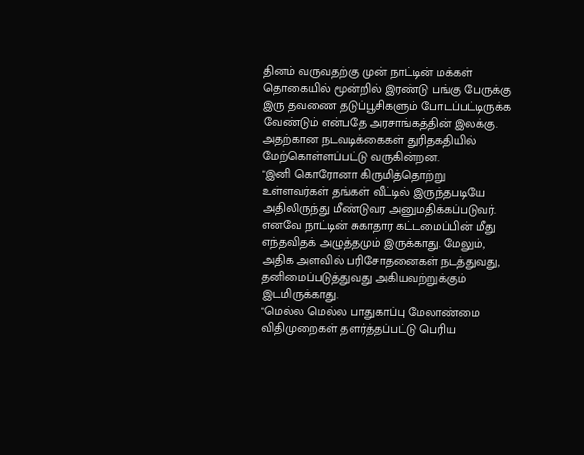தினம் வருவதற்கு முன் நாட்டின் மக்கள் தொகையில் மூன்றில் இரண்டு பங்கு பேருக்கு இரு தவணை தடுப்பூசிகளும் போடப்பட்டிருக்க வேண்டும் என்பதே அரசாங்கத்தின் இலக்கு. அதற்கான நடவடிக்கைகள் துரிதகதியில் மேற்கொள்ளப்பட்டு வருகின்றன.
"இனி கொரோனா கிருமித்தொற்று உள்ளவர்கள் தங்கள் வீட்டில் இருந்தபடியே அதிலிருந்து மீண்டுவர அனுமதிக்கப்படுவர். எனவே நாட்டின் சுகாதார கட்டமைப்பின் மீது எந்தவிதக் அழுத்தமும் இருக்காது. மேலும், அதிக அளவில் பரிசோதனைகள் நடத்துவது, தனிமைப்படுத்துவது அகியவற்றுக்கும் இடமிருக்காது.
"மெல்ல மெல்ல பாதுகாப்பு மேலாண்மை விதிமுறைகள் தளர்த்தப்பட்டு பெரிய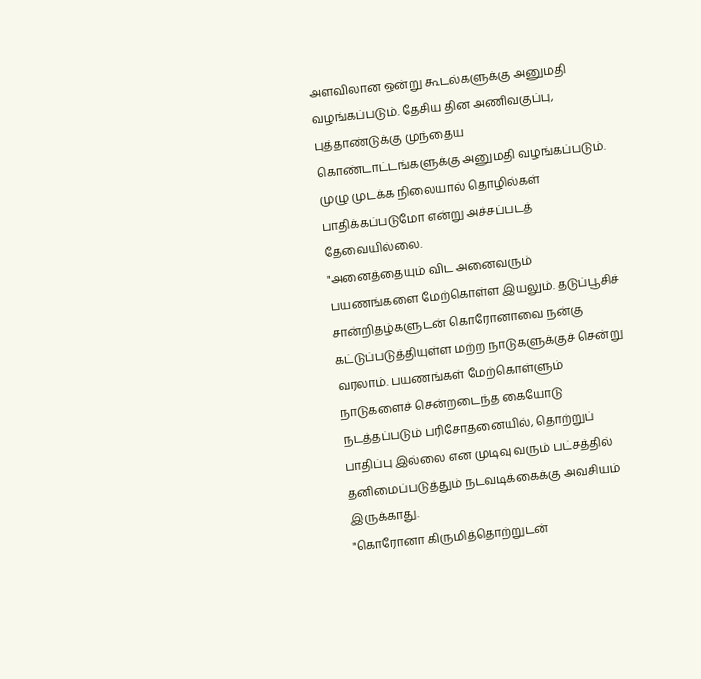அளவிலான ஒன்று கூடல்களுக்கு அனுமதி வழங்கப்படும். தேசிய தின அணிவகுப்பு, புத்தாண்டுக்கு முந்தைய கொண்டாட்டங்களுக்கு அனுமதி வழங்கப்படும். முழு முடக்க நிலையால் தொழில்கள் பாதிக்கப்படுமோ என்று அச்சப்படத் தேவையில்லை.
"அனைத்தையும் விட அனைவரும் பயணங்களை மேற்கொள்ள இயலும். தடுப்பூசிச் சான்றிதழ்களுடன் கொரோனாவை நன்கு கட்டுப்படுத்தியுள்ள மற்ற நாடுகளுக்குச் சென்று வரலாம். பயணங்கள் மேற்கொள்ளும் நாடுகளைச் சென்றடைந்த கையோடு நடத்தப்படும் பரிசோதனையில், தொற்றுப் பாதிப்பு இல்லை என முடிவு வரும் பட்சத்தில் தனிமைப்படுத்தும் நடவடிக்கைக்கு அவசியம் இருக்காது.
"கொரோனா கிருமித்தொற்றுடன்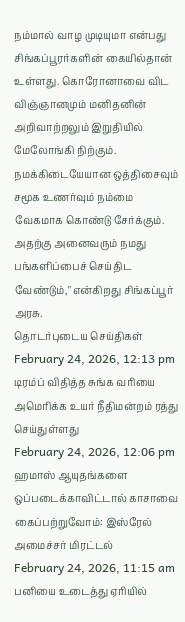நம்மால் வாழ முடியுமா என்பது சிங்கப்பூரர்களின் கையில்தான் உள்ளது. கொரோனாவை விட விஞ்ஞானமும் மனிதனின் அறிவாற்றலும் இறுதியில் மேலோங்கி நிற்கும். நமக்கிடையேயான ஒத்திசைவும் சமூக உணர்வும் நம்மை வேகமாக கொண்டு சேர்க்கும். அதற்கு அனைவரும் நமது பங்களிப்பைச் செய்திட வேண்டும்," என்கிறது சிங்கப்பூர் அரசு.
தொடர்புடைய செய்திகள்
February 24, 2026, 12:13 pm
டிரம்ப் விதித்த சுங்க வரியை அமெரிக்க உயர் நீதிமன்றம் ரத்து செய்துள்ளது
February 24, 2026, 12:06 pm
ஹமாஸ் ஆயுதங்களை ஒப்படைக்காவிட்டால் காசாவை கைப்பற்றுவோம்: இஸ்ரேல் அமைச்சர் மிரட்டல்
February 24, 2026, 11:15 am
பனியை உடைத்து ஏரியில்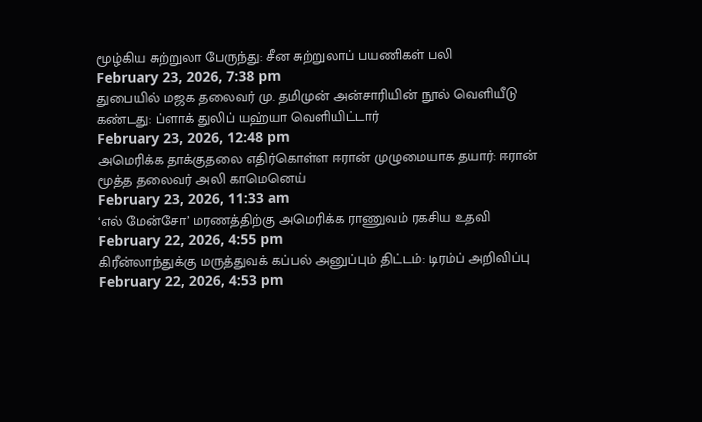மூழ்கிய சுற்றுலா பேருந்து: சீன சுற்றுலாப் பயணிகள் பலி
February 23, 2026, 7:38 pm
துபையில் மஜக தலைவர் மு. தமிமுன் அன்சாரியின் நூல் வெளியீடு கண்டது: ப்ளாக் துலிப் யஹ்யா வெளியிட்டார்
February 23, 2026, 12:48 pm
அமெரிக்க தாக்குதலை எதிர்கொள்ள ஈரான் முழுமையாக தயார்: ஈரான் மூத்த தலைவர் அலி காமெனெய்
February 23, 2026, 11:33 am
‘எல் மேன்சோ’ மரணத்திற்கு அமெரிக்க ராணுவம் ரகசிய உதவி
February 22, 2026, 4:55 pm
கிரீன்லாந்துக்கு மருத்துவக் கப்பல் அனுப்பும் திட்டம்: டிரம்ப் அறிவிப்பு
February 22, 2026, 4:53 pm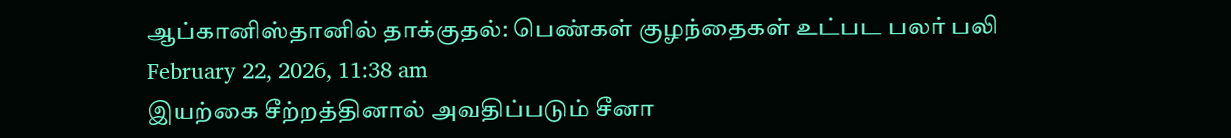ஆப்கானிஸ்தானில் தாக்குதல்: பெண்கள் குழந்தைகள் உட்பட பலர் பலி
February 22, 2026, 11:38 am
இயற்கை சீற்றத்தினால் அவதிப்படும் சீனா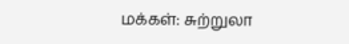மக்கள்: சுற்றுலா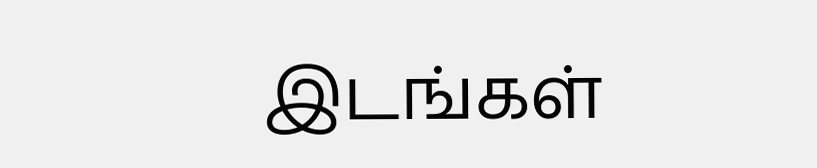இடங்கள்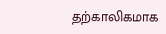தற்காலிகமாக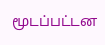மூடப்பட்டன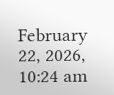February 22, 2026, 10:24 am